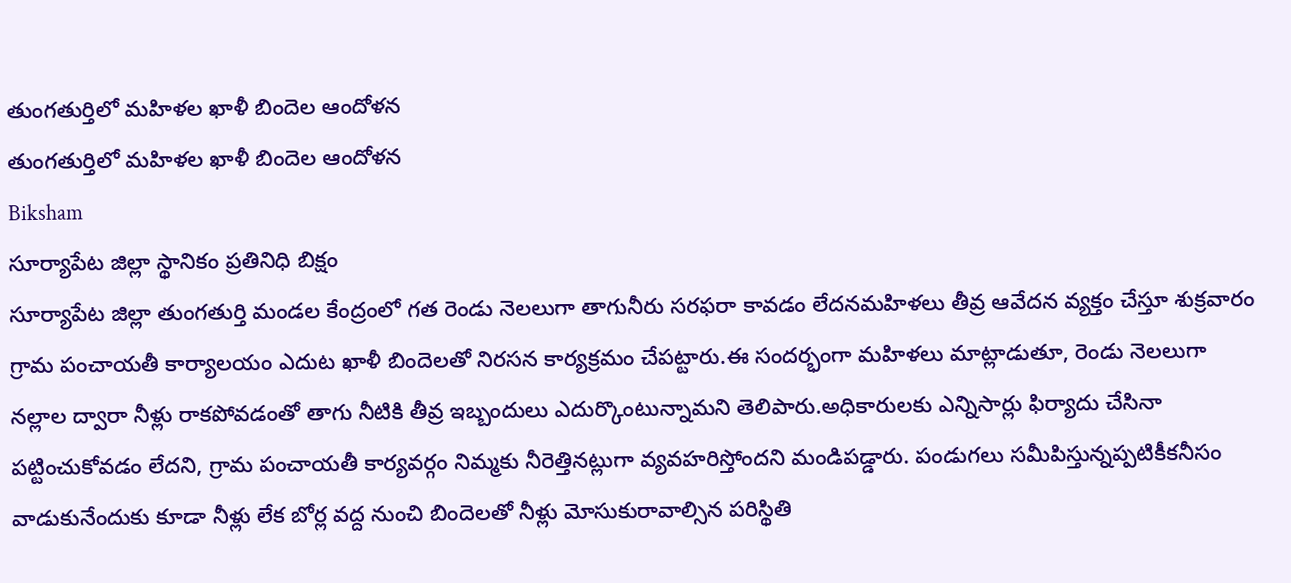తుంగతుర్తిలో మహిళల ఖాళీ బిందెల ఆందోళన
తుంగతుర్తిలో మహిళల ఖాళీ బిందెల ఆందోళన
Biksham
సూర్యాపేట జిల్లా స్థానికం ప్రతినిధి బిక్షం
సూర్యాపేట జిల్లా తుంగతుర్తి మండల కేంద్రంలో గత రెండు నెలలుగా తాగునీరు సరఫరా కావడం లేదనమహిళలు తీవ్ర ఆవేదన వ్యక్తం చేస్తూ శుక్రవారం గ్రామ పంచాయతీ కార్యాలయం ఎదుట ఖాళీ బిందెలతో నిరసన కార్యక్రమం చేపట్టారు.ఈ సందర్భంగా మహిళలు మాట్లాడుతూ, రెండు నెలలుగా నల్లాల ద్వారా నీళ్లు రాకపోవడంతో తాగు నీటికి తీవ్ర ఇబ్బందులు ఎదుర్కొంటున్నామని తెలిపారు.అధికారులకు ఎన్నిసార్లు ఫిర్యాదు చేసినా పట్టించుకోవడం లేదని, గ్రామ పంచాయతీ కార్యవర్గం నిమ్మకు నీరెత్తినట్లుగా వ్యవహరిస్తోందని మండిపడ్డారు. పండుగలు సమీపిస్తున్నప్పటికీకనీసం వాడుకునేందుకు కూడా నీళ్లు లేక బోర్ల వద్ద నుంచి బిందెలతో నీళ్లు మోసుకురావాల్సిన పరిస్థితి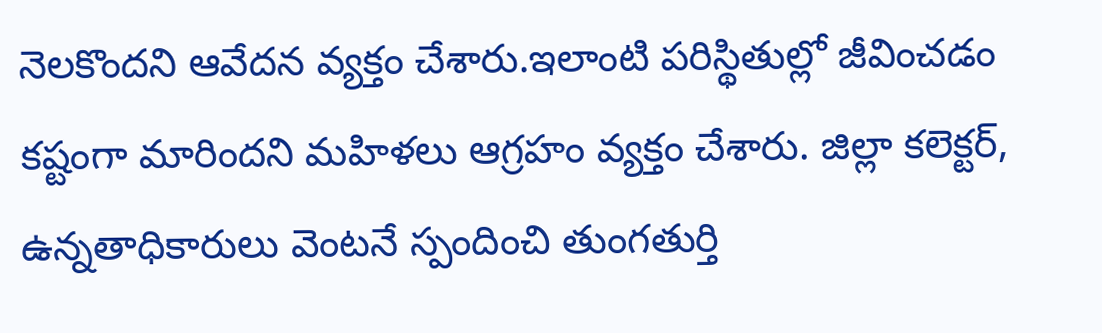నెలకొందని ఆవేదన వ్యక్తం చేశారు.ఇలాంటి పరిస్థితుల్లో జీవించడం కష్టంగా మారిందని మహిళలు ఆగ్రహం వ్యక్తం చేశారు. జిల్లా కలెక్టర్, ఉన్నతాధికారులు వెంటనే స్పందించి తుంగతుర్తి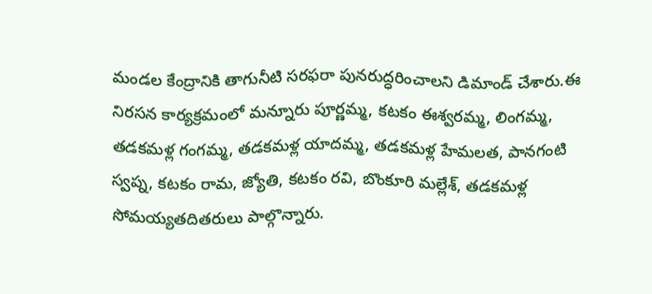మండల కేంద్రానికి తాగునీటి సరఫరా పునరుద్ధరించాలని డిమాండ్ చేశారు.ఈ నిరసన కార్యక్రమంలో మన్నూరు పూర్ణమ్మ, కటకం ఈశ్వరమ్మ, లింగమ్మ, తడకమళ్ల గంగమ్మ, తడకమళ్ల యాదమ్మ, తడకమళ్ల హేమలత, పానగంటి స్వప్న, కటకం రామ, జ్యోతి, కటకం రవి, బొంకూరి మల్లేశ్, తడకమళ్ల సోమయ్యతదితరులు పాల్గొన్నారు.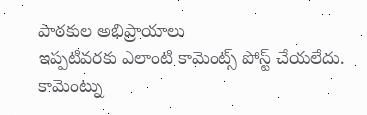పాఠకుల అభిప్రాయాలు
ఇప్పటివరకు ఎలాంటి కామెంట్స్ పోస్ట్ చేయలేదు.
కామెంట్ను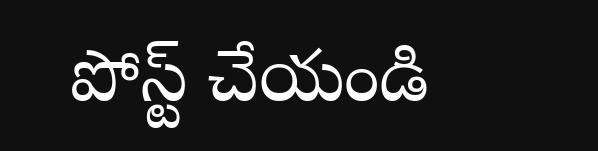పోస్ట్ చేయండి